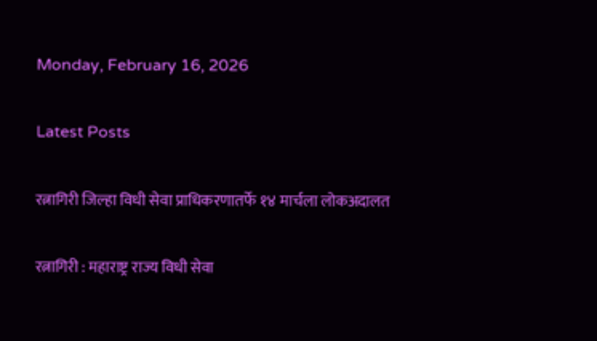Monday, February 16, 2026

Latest Posts

रत्नागिरी जिल्हा विधी सेवा प्राधिकरणातर्फे १४ मार्चला लोकअदालत

रत्नागिरी : महाराष्ट्र राज्य विधी सेवा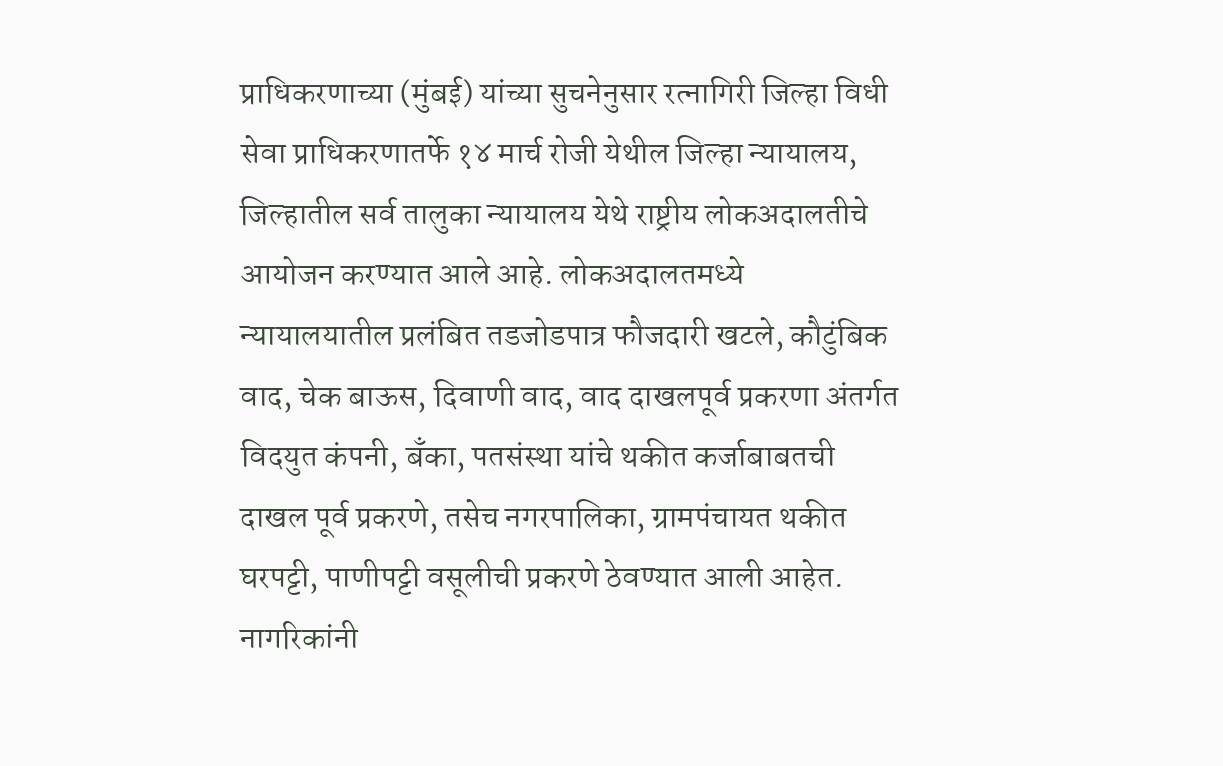प्राधिकरणाच्या (मुंबई) यांच्या सुचनेनुसार रत्नागिरी जिल्हा विधी सेवा प्राधिकरणातर्फे १४ मार्च रोजी येथील जिल्हा न्यायालय, जिल्हातील सर्व तालुका न्यायालय येथे राष्ट्रीय लोकअदालतीचे आयोजन करण्यात आले आहे. लोकअदालतमध्ये न्यायालयातील प्रलंबित तडजोडपात्र फौजदारी खटले, कौटुंबिक वाद, चेक बाऊस, दिवाणी वाद, वाद दाखलपूर्व प्रकरणा अंतर्गत विदयुत कंपनी, बँका, पतसंस्था यांचे थकीत कर्जाबाबतची दाखल पूर्व प्रकरणे, तसेच नगरपालिका, ग्रामपंचायत थकीत घरपट्टी, पाणीपट्टी वसूलीची प्रकरणे ठेवण्यात आली आहेत.
नागरिकांनी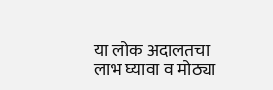या लोक अदालतचा लाभ घ्यावा व मोठ्या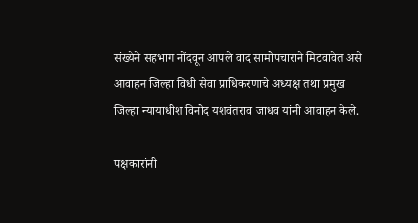संख्येने सहभाग नोंदवून आपले वाद सामोपचाराने मिटवावेत असे आवाहन जिल्हा विधी सेवा प्राधिकरणाचे अध्यक्ष तथा प्रमुख जिल्हा न्यायाधीश विनोद यशवंतराव जाधव यांनी आवाहन केले.

पक्षकारांनी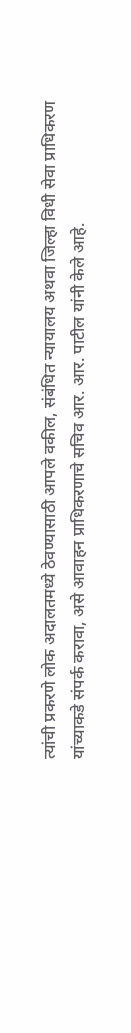त्यांची प्रकरणे लोक अदालतमध्ये ठेवण्यासाठी आपले वकील, संबंधित न्यायालय अथवा जिल्हा विधी सेवा प्राधिकरण यांच्याकडे संपर्क करावा, असे आवाहन प्राधिकरणाचे सचिव आर. आर. पाटील यांनी केले आहे.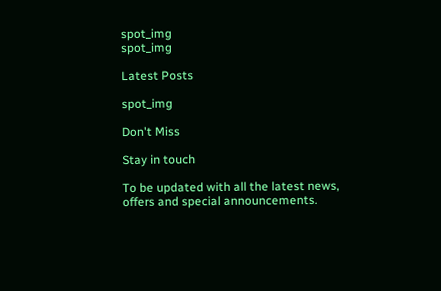spot_img
spot_img

Latest Posts

spot_img

Don't Miss

Stay in touch

To be updated with all the latest news, offers and special announcements.